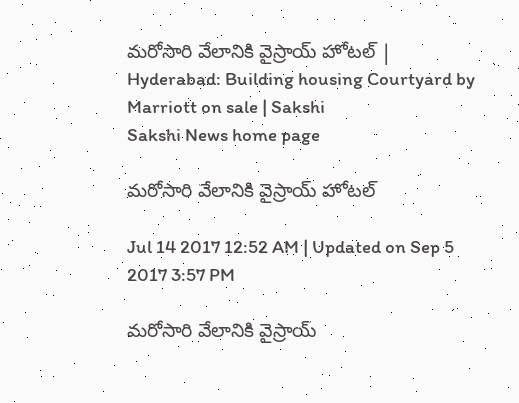మరోసారి వేలానికి వైస్రాయ్‌ హోటల్‌ | Hyderabad: Building housing Courtyard by Marriott on sale | Sakshi
Sakshi News home page

మరోసారి వేలానికి వైస్రాయ్‌ హోటల్‌

Jul 14 2017 12:52 AM | Updated on Sep 5 2017 3:57 PM

మరోసారి వేలానికి వైస్రాయ్‌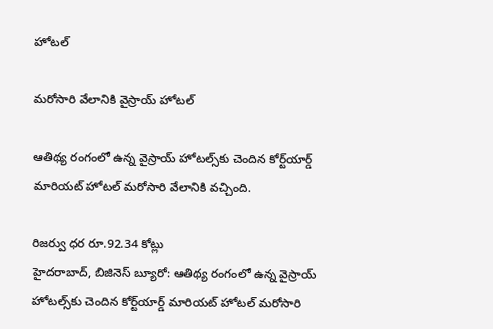హోటల్‌

మరోసారి వేలానికి వైస్రాయ్‌ హోటల్‌

ఆతిథ్య రంగంలో ఉన్న వైస్రాయ్‌ హోటల్స్‌కు చెందిన కోర్ట్‌యార్డ్‌ మారియట్‌ హోటల్‌ మరోసారి వేలానికి వచ్చింది.

రిజర్వు ధర రూ.92.34 కోట్లు
హైదరాబాద్, బిజినెస్‌ బ్యూరో: ఆతిథ్య రంగంలో ఉన్న వైస్రాయ్‌ హోటల్స్‌కు చెందిన కోర్ట్‌యార్డ్‌ మారియట్‌ హోటల్‌ మరోసారి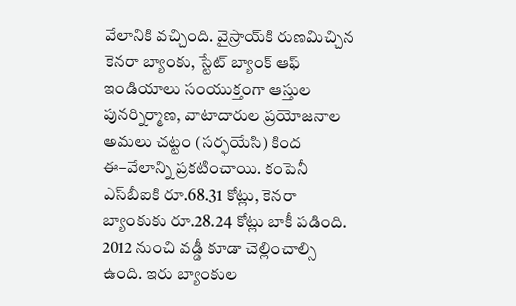వేలానికి వచ్చింది. వైస్రాయ్‌కి రుణమిచ్చిన కెనరా బ్యాంకు, స్టేట్‌ బ్యాంక్‌ ఆఫ్‌ ఇండియాలు సంయుక్తంగా ఆస్తుల పునర్నిర్మాణ, వాటాదారుల ప్రయోజనాల అమలు చట్టం (సర్ఫయేసి) కింద ఈ–వేలాన్ని ప్రకటించాయి. కంపెనీ ఎస్‌బీఐకి రూ.68.31 కోట్లు, కెనరా బ్యాంకుకు రూ.28.24 కోట్లు బాకీ పడింది. 2012 నుంచి వడ్డీ కూడా చెల్లించాల్సి ఉంది. ఇరు బ్యాంకుల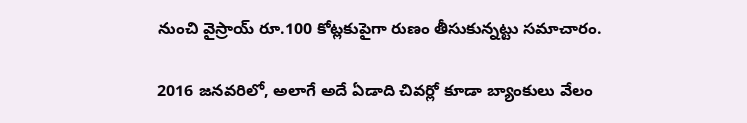నుంచి వైస్రాయ్‌ రూ.100 కోట్లకుపైగా రుణం తీసుకున్నట్టు సమాచారం.

2016 జనవరిలో, అలాగే అదే ఏడాది చివర్లో కూడా బ్యాంకులు వేలం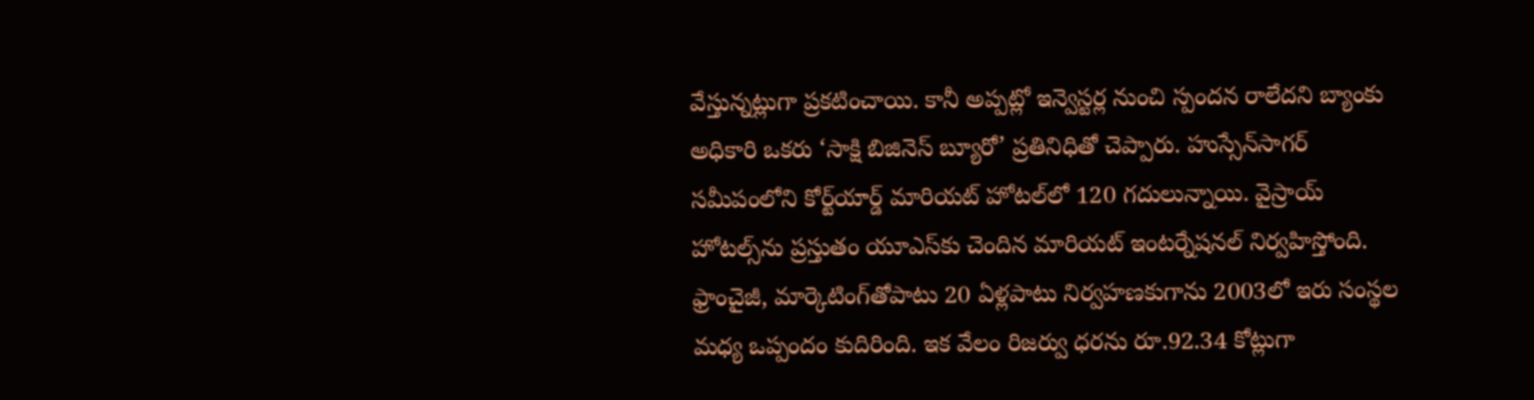వేస్తున్నట్లుగా ప్రకటించాయి. కానీ అప్పట్లో ఇన్వెస్టర్ల నుంచి స్పందన రాలేదని బ్యాంకు అధికారి ఒకరు ‘సాక్షి బిజినెస్‌ బ్యూరో’ ప్రతినిధితో చెప్పారు. హుస్సేన్‌సాగర్‌ సమీపంలోని కోర్ట్‌యార్డ్‌ మారియట్‌ హోటల్‌లో 120 గదులున్నాయి. వైస్రాయ్‌ హోటల్స్‌ను ప్రస్తుతం యూఎస్‌కు చెందిన మారియట్‌ ఇంటర్నేషనల్‌ నిర్వహిస్తోంది. ఫ్రాంచైజీ, మార్కెటింగ్‌తోపాటు 20 ఏళ్లపాటు నిర్వహణకుగాను 2003లో ఇరు సంస్థల మధ్య ఒప్పందం కుదిరింది. ఇక వేలం రిజర్వు ధరను రూ.92.34 కోట్లుగా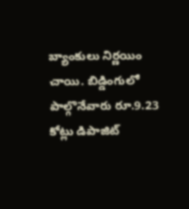బ్యాంకులు నిర్ణయిం చాయి. బిడ్డింగులో పాల్గొనేవారు రూ.9.23 కోట్లు డిపాజిట్‌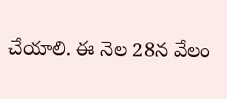చేయాలి. ఈ నెల 28న వేలం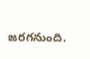జరగనుంది.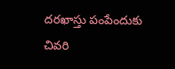దరఖాస్తు పంపేందుకు చివరి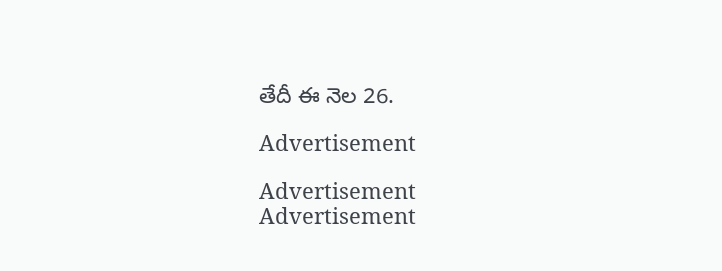తేదీ ఈ నెల 26.

Advertisement

Advertisement
Advertisement